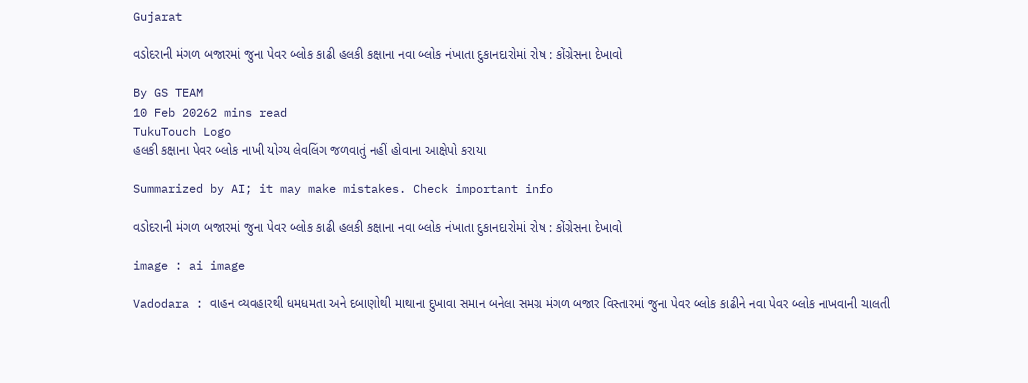Gujarat

વડોદરાની મંગળ બજારમાં જુના પેવર બ્લોક કાઢી હલકી કક્ષાના નવા બ્લોક નંખાતા દુકાનદારોમાં રોષ : કોંગ્રેસના દેખાવો

By GS TEAM
10 Feb 20262 mins read
TukuTouch Logo
હલકી કક્ષાના પેવર બ્લોક નાખી યોગ્ય લેવલિંગ જળવાતું નહીં હોવાના આક્ષેપો કરાયા

Summarized by AI; it may make mistakes. Check important info

વડોદરાની મંગળ બજારમાં જુના પેવર બ્લોક કાઢી હલકી કક્ષાના નવા બ્લોક નંખાતા દુકાનદારોમાં રોષ : કોંગ્રેસના દેખાવો

image : ai image

Vadodara : વાહન વ્યવહારથી ધમધમતા અને દબાણોથી માથાના દુખાવા સમાન બનેલા સમગ્ર મંગળ બજાર વિસ્તારમાં જુના પેવર બ્લોક કાઢીને નવા પેવર બ્લોક નાખવાની ચાલતી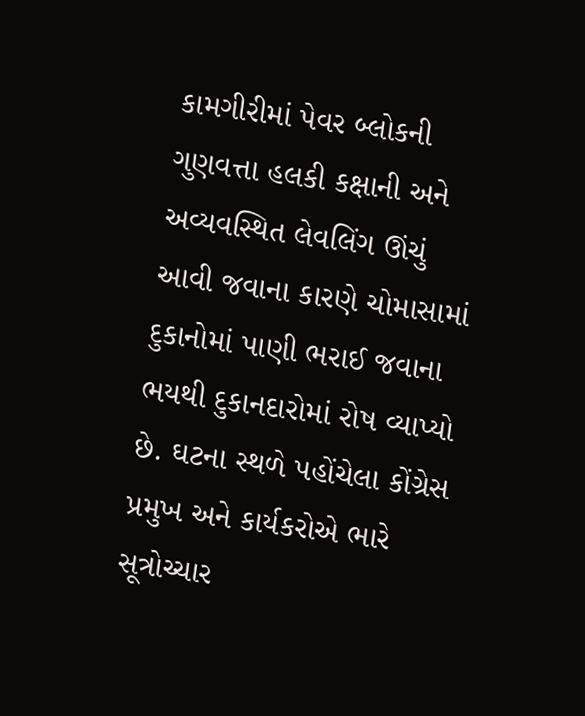કામગીરીમાં પેવર બ્લોકની ગુણવત્તા હલકી કક્ષાની અને અવ્યવસ્થિત લેવલિંગ ઊંચું આવી જવાના કારણે ચોમાસામાં દુકાનોમાં પાણી ભરાઈ જવાના ભયથી દુકાનદારોમાં રોષ વ્યાપ્યો છે. ઘટના સ્થળે પહોંચેલા કોંગ્રેસ પ્રમુખ અને કાર્યકરોએ ભારે સૂત્રોચ્ચાર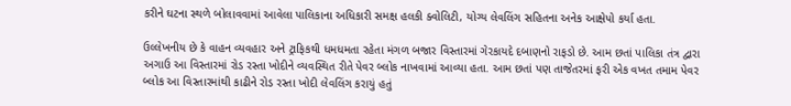કરીને ઘટના સ્થળે બોલાવવામાં આવેલા પાલિકાના અધિકારી સમક્ષ હલકી ક્વોલિટી, યોગ્ય લેવલિંગ સહિતના અનેક આક્ષેપો કર્યા હતા.

ઉલ્લેખનીય છે કે વાહન વ્યવહાર અને ટ્રાફિકથી ધમધમતા રહેતા મંગળ બજાર વિસ્તારમાં ગેરકાયદે દબાણનો રાફડો છે. આમ છતાં પાલિકા તંત્ર દ્વારા અગાઉ આ વિસ્તારમાં રોડ રસ્તા ખોદીને વ્યવસ્થિત રીતે પેવર બ્લોક નાખવામાં આવ્યા હતા. આમ છતાં પણ તાજેતરમાં ફરી એક વખત તમામ પેવર બ્લોક આ વિસ્તારમાંથી કાઢીને રોડ રસ્તા ખોદી લેવલિંગ કરાયું હતું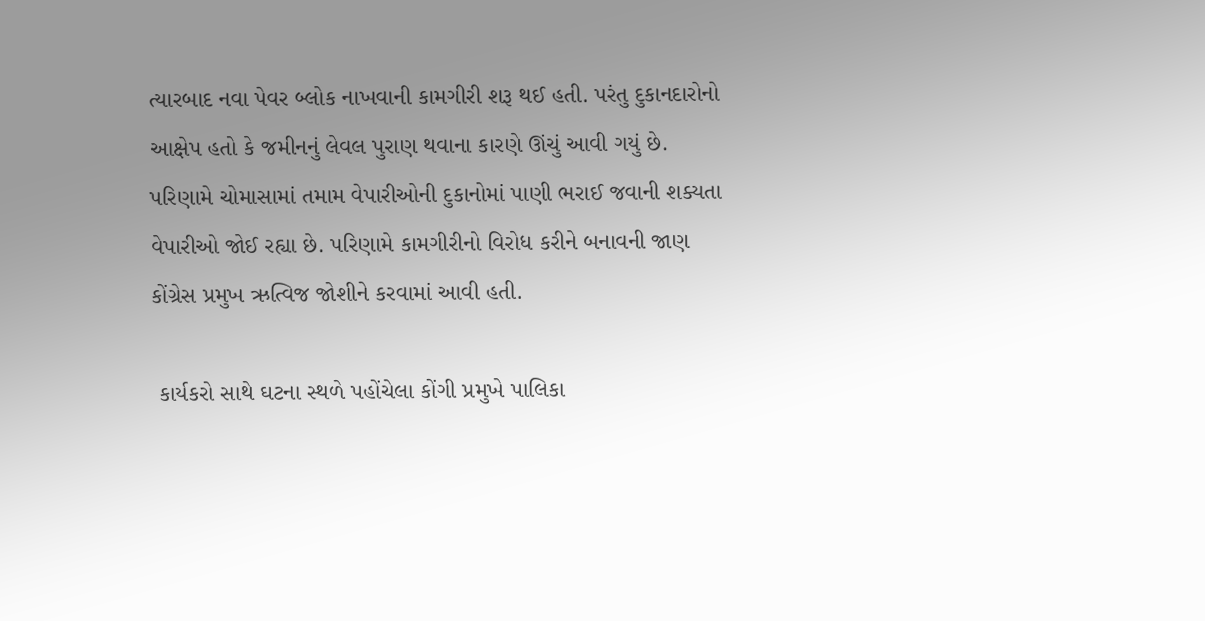ત્યારબાદ નવા પેવર બ્લોક નાખવાની કામગીરી શરૂ થઈ હતી. પરંતુ દુકાનદારોનો આક્ષેપ હતો કે જમીનનું લેવલ પુરાણ થવાના કારણે ઊંચું આવી ગયું છે. પરિણામે ચોમાસામાં તમામ વેપારીઓની દુકાનોમાં પાણી ભરાઈ જવાની શક્યતા વેપારીઓ જોઈ રહ્યા છે. પરિણામે કામગીરીનો વિરોધ કરીને બનાવની જાણ કોંગ્રેસ પ્રમુખ ઋત્વિજ જોશીને કરવામાં આવી હતી.

 કાર્યકરો સાથે ઘટના સ્થળે પહોંચેલા કોંગી પ્રમુખે પાલિકા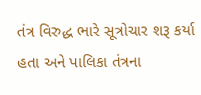તંત્ર વિરુદ્ધ ભારે સૂત્રોચાર શરૂ કર્યા હતા અને પાલિકા તંત્રના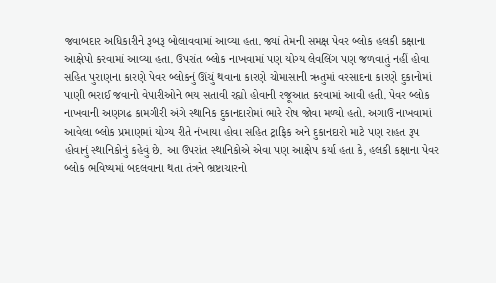જવાબદાર અધિકારીને રૂબરૂ બોલાવવામાં આવ્યા હતા. જ્યાં તેમની સમક્ષ પેવર બ્લોક હલકી કક્ષાના આક્ષેપો કરવામાં આવ્યા હતા. ઉપરાંત બ્લોક નાખવામાં પણ યોગ્ય લેવલિંગ પણ જળવાતું નહીં હોવા સહિત પુરાણના કારણે પેવર બ્લોકનું ઊંચું થવાના કારણે ચોમાસાની ઋતુમાં વરસાદના કારણે દુકાનોમાં પાણી ભરાઈ જવાનો વેપારીઓને ભય સતાવી રહ્યો હોવાની રજૂઆત કરવામાં આવી હતી. પેવર બ્લોક નાખવાની અણગઢ કામગીરી અંગે સ્થાનિક દુકાનદારોમાં ભારે રોષ જોવા મળ્યો હતો. અગાઉ નાખવામાં આવેલા બ્લોક પ્રમાણમાં યોગ્ય રીતે નંખાયા હોવા સહિત ટ્રાફિક અને દુકાનદારો માટે પણ રાહત રૂપ હોવાનું સ્થાનિકોનું કહેવું છે. આ ઉપરાંત સ્થાનિકોએ એવા પણ આક્ષેપ કર્યા હતા કે, હલકી કક્ષાના પેવર બ્લોક ભવિષ્યમાં બદલવાના થતા તંત્રને ભ્રષ્ટાચારનો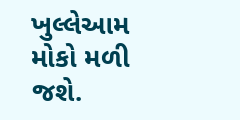ખુલ્લેઆમ મોકો મળી જશે.